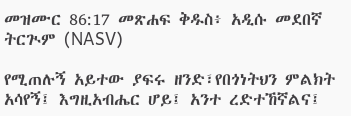መዝሙር 86:17 መጽሐፍ ቅዱስ፥ አዲሱ መደበኛ ትርጒም (NASV)

የሚጠሉኝ አይተው ያፍሩ ዘንድ፣የበጎነትህን ምልክት አሳየኝ፤ እግዚአብሔር ሆይ፤ አንተ ረድተኸኛልና፤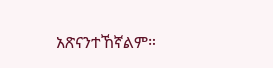አጽናንተኸኛልም።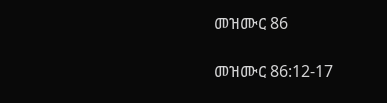መዝሙር 86

መዝሙር 86:12-17